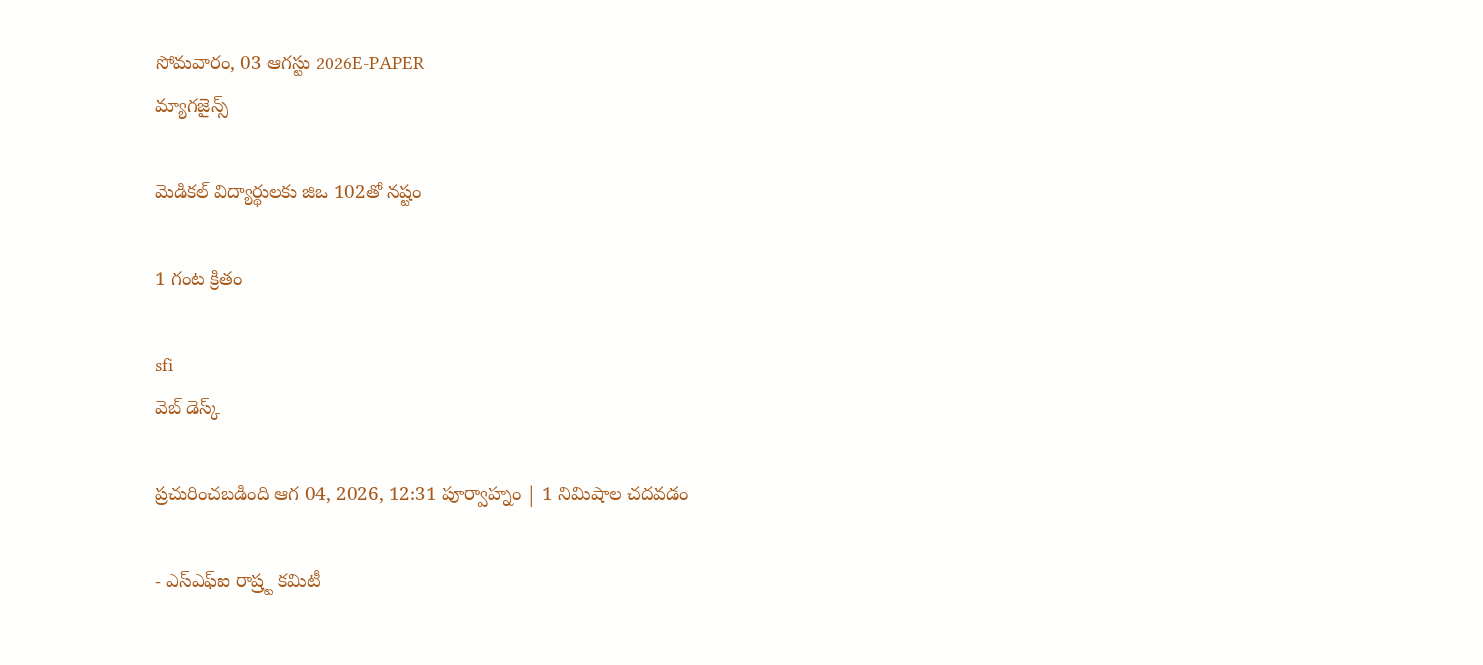సోమవారం, 03 ఆగస్టు 2026E-PAPER
మ్యాగజైన్స్

మెడికల్‌ ‌విద్యార్థులకు జిఒ 102తో నష్టం

1 గంట క్రితం

sfi
వెబ్ డెస్క్

ప్రచురించబడింది ఆగ 04, 2026, 12:31 పూర్వాహ్నం | 1 నిమిషాల చదవడం

- ఎస్‌ఎఫ్‌ఐ రాష్ర్ట కమిటీ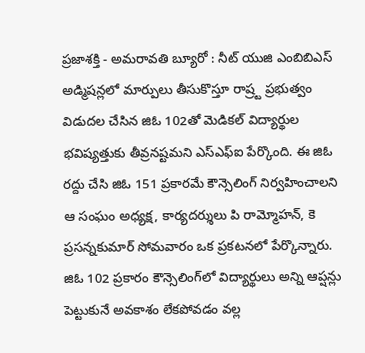ప్రజాశక్తి - అమరావతి బ్యూరో : నీట్‌ ‌యుజి ఎంబిబిఎస్‌ అడ్మిషన్లలో మార్పులు తీసుకొస్తూ రాష్ర్ట ప్రభుత్వం విడుదల చేసిన జిఓ 102తో మెడికల్‌ ‌విద్యార్థుల భవిష్యత్తుకు తీవ్రనష్టమని ఎస్‌ఎఫ్‌ఐ పేర్కొంది. ఈ జిఓ రద్దు చేసి జిఓ 151 ప్రకారమే కౌన్సెలింగ్‌ ‌నిర్వహించాలని ఆ సంఘం అధ్యక్ష, కార్యదర్శులు పి రామ్మోహన్, కె ప్రసన్నకుమార్ సోమవారం ఒక ప్రకటనలో పేర్కొన్నారు. జిఓ 102 ప్రకారం కౌన్సెలింగ్‌లో విద్యార్థులు అన్ని ఆప్షన్లు పెట్టుకునే అవకాశం లేకపోవడం వల్ల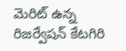మెరిట్ ఉన్న రిజర్వేషన్ కేటగిరి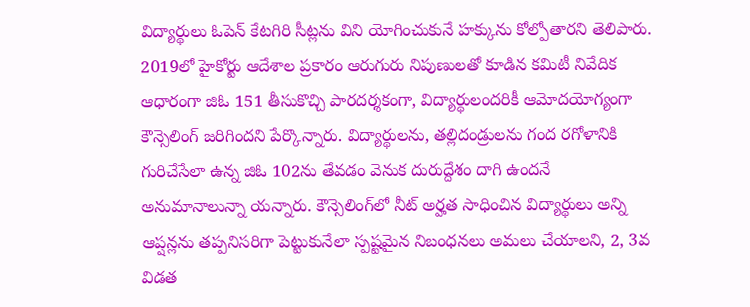విద్యార్థులు ఓపెన్‌ కేటగిరి సీట్లను విని యోగించుకునే హక్కును కోల్పోతారని తెలిపారు. 2019లో హైకోర్టు ఆదేశాల ప్రకారం ఆరుగురు నిపుణులతో కూడిన కమిటీ నివేదిక ఆధారంగా జిఓ 151 తీసుకొచ్చి పారదర్శకంగా, విద్యార్థులందరికీ ఆమోదయోగ్యంగా కౌన్సెలింగ్‌ ‌జరిగిందని పేర్కొన్నారు. విద్యార్థులను, తల్లిదండ్రులను గంద రగోళానికి గురిచేసేలా ఉన్న జిఓ 102ను తేవడం వెనుక దురుద్దేశం దాగి ఉందనే అనుమానాలున్నా యన్నారు. కౌన్సెలింగ్‌లో నీట్ అర్హత సాధించిన విద్యార్థులు అన్ని ఆప్షన్లను తప్పనిసరిగా పెట్టుకునేలా స్పష్టమైన నిబంధనలు అమలు చేయాలని, 2, 3వ విడత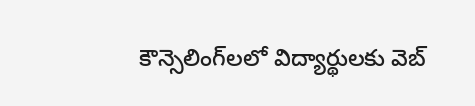కౌన్సెలింగ్‌లలో విద్యార్థులకు వెబ్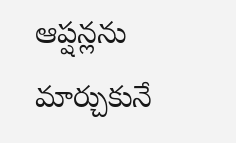ఆప్షన్లను మార్చుకునే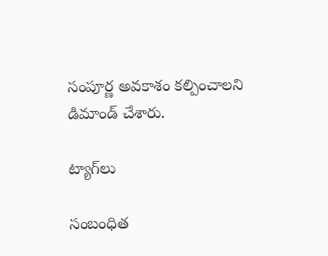సంపూర్ణ అవకాశం కల్పించాలని డిమాండ్ చేశారు.

ట్యాగ్‌లు

సంబంధిత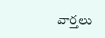వార్తలు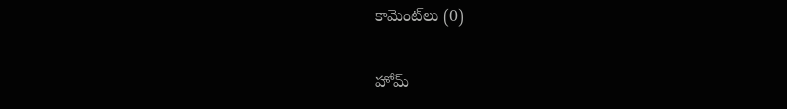కామెంట్‌లు (0)

హోమ్